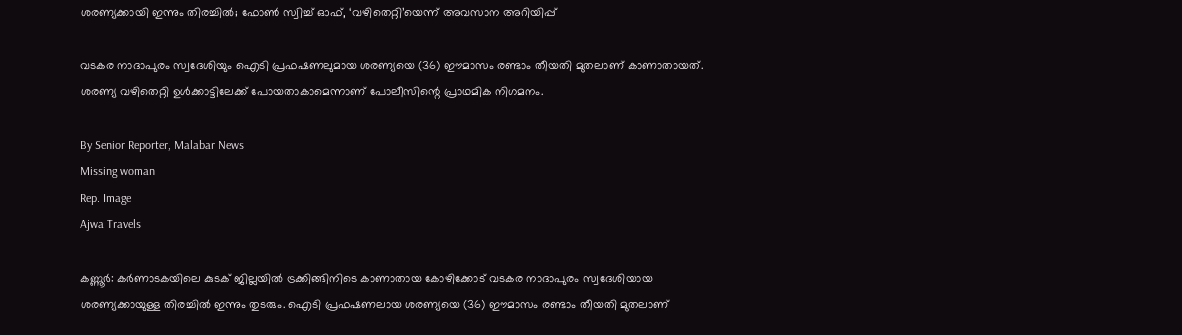ശരണ്യക്കായി ഇന്നും തിരച്ചിൽ; ഫോൺ സ്വിച്ച് ഓഫ്, ‘വഴിതെറ്റി’യെന്ന് അവസാന അറിയിപ്പ്

വടകര നാദാപുരം സ്വദേശിയും ഐടി പ്രഫഷണലുമായ ശരണ്യയെ (36) ഈമാസം രണ്ടാം തീയതി മുതലാണ് കാണാതായത്. ശരണ്യ വഴിതെറ്റി ഉൾക്കാട്ടിലേക്ക് പോയതാകാമെന്നാണ് പോലീസിന്റെ പ്രാഥമിക നിഗമനം.

By Senior Reporter, Malabar News
Missing woman
Rep. Image
Ajwa Travels

കണ്ണൂർ: കർണാടകയിലെ കുടക് ജില്ലയിൽ ട്രക്കിങ്ങിനിടെ കാണാതായ കോഴിക്കോട് വടകര നാദാപുരം സ്വദേശിയായ ശരണ്യക്കായുള്ള തിരച്ചിൽ ഇന്നും തുടരും. ഐടി പ്രഫഷണലായ ശരണ്യയെ (36) ഈമാസം രണ്ടാം തീയതി മുതലാണ്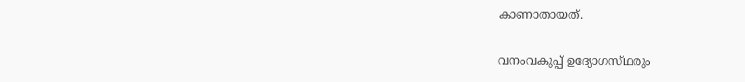കാണാതായത്.

വനംവകുപ്പ് ഉദ്യോഗസ്‌ഥരും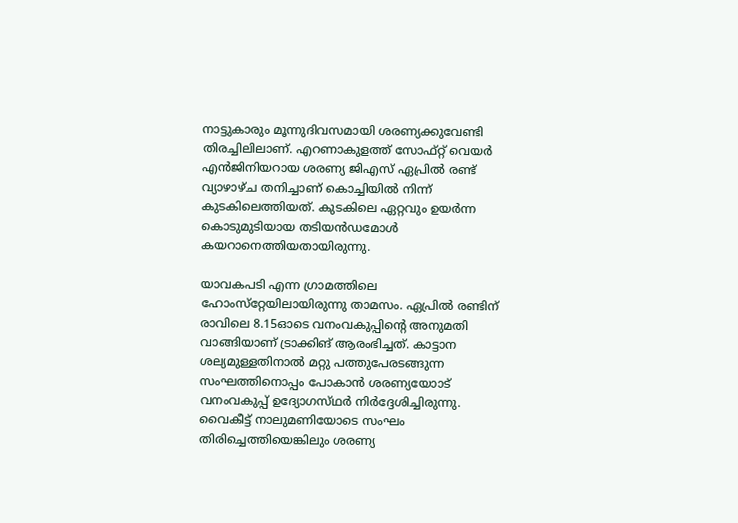നാട്ടുകാരും മൂന്നുദിവസമായി ശരണ്യക്കുവേണ്ടി തിരച്ചിലിലാണ്. എറണാകുളത്ത് സോഫ്റ്റ് വെയർ എൻജിനിയറായ ശരണ്യ ജിഎസ് ഏപ്രിൽ രണ്ട് വ്യാഴാഴ്‌ച തനിച്ചാണ് കൊച്ചിയിൽ നിന്ന് കുടകിലെത്തിയത്. കുടകിലെ ഏറ്റവും ഉയർന്ന കൊടുമുടിയായ തടിയൻഡമോൾ കയറാനെത്തിയതായിരുന്നു.

യാവകപടി എന്ന ഗ്രാമത്തിലെ ഹോംസ്‌റ്റേയിലായിരുന്നു താമസം. ഏപ്രിൽ രണ്ടിന് രാവിലെ 8.15ഓടെ വനംവകുപ്പിന്റെ അനുമതി വാങ്ങിയാണ് ട്രാക്കിങ് ആരംഭിച്ചത്. കാട്ടാന ശല്യമുള്ളതിനാൽ മറ്റു പത്തുപേരടങ്ങുന്ന സംഘത്തിനൊപ്പം പോകാൻ ശരണ്യയോാട് വനംവകുപ്പ് ഉദ്യോഗസ്‌ഥർ നിർദ്ദേശിച്ചിരുന്നു. വൈകീട്ട് നാലുമണിയോടെ സംഘം തിരിച്ചെത്തിയെങ്കിലും ശരണ്യ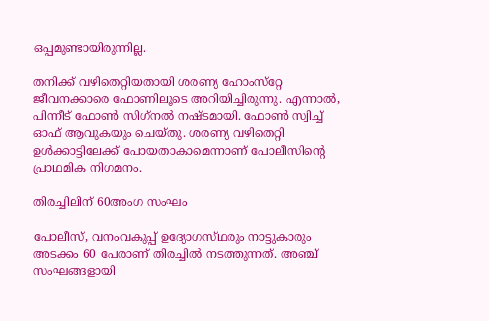ഒപ്പമുണ്ടായിരുന്നില്ല.

തനിക്ക് വഴിതെറ്റിയതായി ശരണ്യ ഹോംസ്‌റ്റേ ജീവനക്കാരെ ഫോണിലൂടെ അറിയിച്ചിരുന്നു. എന്നാൽ, പിന്നീട് ഫോൺ സിഗ്‌നൽ നഷ്‌ടമായി. ഫോൺ സ്വിച്ച് ഓഫ് ആവുകയും ചെയ്‌തു. ശരണ്യ വഴിതെറ്റി ഉൾക്കാട്ടിലേക്ക് പോയതാകാമെന്നാണ് പോലീസിന്റെ പ്രാഥമിക നിഗമനം.

തിരച്ചിലിന് 60അംഗ സംഘം

പോലീസ്, വനംവകുപ്പ് ഉദ്യോഗസ്‌ഥരും നാട്ടുകാരും അടക്കം 60 പേരാണ് തിരച്ചിൽ നടത്തുന്നത്. അഞ്ച് സംഘങ്ങളായി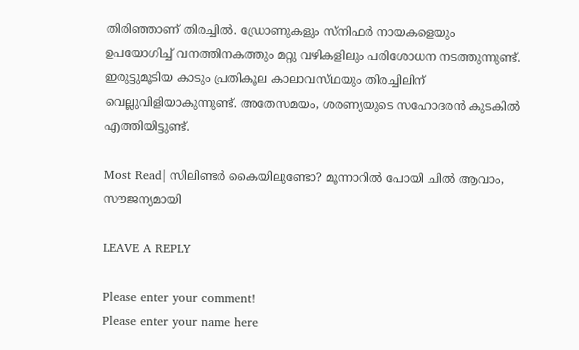തിരിഞ്ഞാണ് തിരച്ചിൽ. ഡ്രോണുകളും സ്‌നിഫർ നായകളെയും ഉപയോഗിച്ച് വനത്തിനകത്തും മറ്റു വഴികളിലും പരിശോധന നടത്തുന്നുണ്ട്. ഇരുട്ടുമൂടിയ കാടും പ്രതികൂല കാലാവസ്‌ഥയും തിരച്ചിലിന് വെല്ലുവിളിയാകുന്നുണ്ട്. അതേസമയം, ശരണ്യയുടെ സഹോദരൻ കുടകിൽ എത്തിയിട്ടുണ്ട്.

Most Read| സിലിണ്ടർ കൈയിലുണ്ടോ? മൂന്നാറിൽ പോയി ചിൽ ആവാം, സൗജന്യമായി

LEAVE A REPLY

Please enter your comment!
Please enter your name here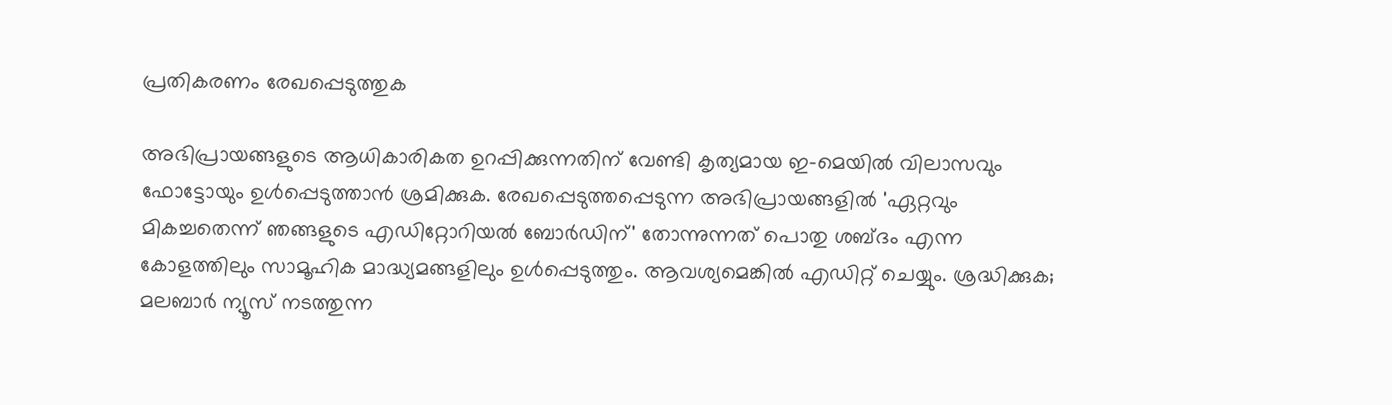പ്രതികരണം രേഖപ്പെടുത്തുക

അഭിപ്രായങ്ങളുടെ ആധികാരികത ഉറപ്പിക്കുന്നതിന് വേണ്ടി കൃത്യമായ ഇ-മെയിൽ വിലാസവും ഫോട്ടോയും ഉൾപ്പെടുത്താൻ ശ്രമിക്കുക. രേഖപ്പെടുത്തപ്പെടുന്ന അഭിപ്രായങ്ങളിൽ 'ഏറ്റവും മികച്ചതെന്ന് ഞങ്ങളുടെ എഡിറ്റോറിയൽ ബോർഡിന്' തോന്നുന്നത് പൊതു ശബ്‌ദം എന്ന കോളത്തിലും സാമൂഹിക മാദ്ധ്യമങ്ങളിലും ഉൾപ്പെടുത്തും. ആവശ്യമെങ്കിൽ എഡിറ്റ് ചെയ്യും. ശ്രദ്ധിക്കുക; മലബാർ ന്യൂസ് നടത്തുന്ന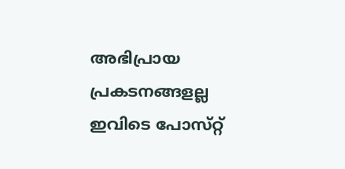അഭിപ്രായ പ്രകടനങ്ങളല്ല ഇവിടെ പോസ്‌റ്റ്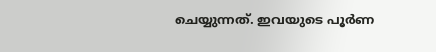ചെയ്യുന്നത്. ഇവയുടെ പൂർണ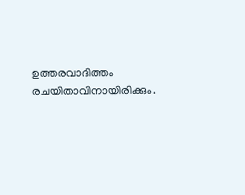ഉത്തരവാദിത്തം രചയിതാവിനായിരിക്കും.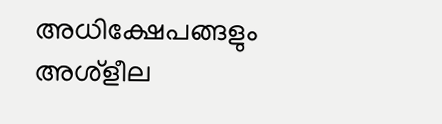അധിക്ഷേപങ്ങളും അശ്‌ളീല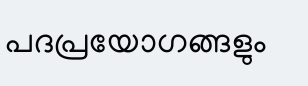പദപ്രയോഗങ്ങളും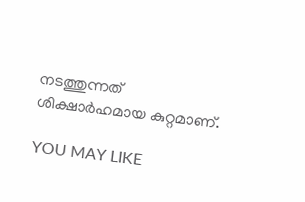നടത്തുന്നത് ശിക്ഷാർഹമായ കുറ്റമാണ്.

YOU MAY LIKE